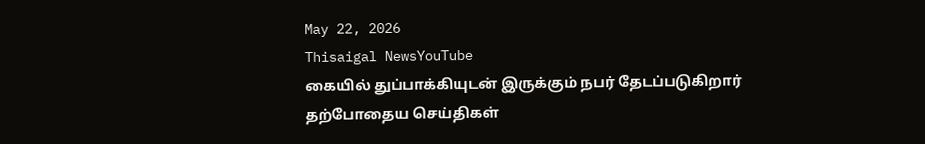May 22, 2026
Thisaigal NewsYouTube
கையில் துப்பாக்கியுடன் இருக்கும் நபர் தேடப்படுகிறார்
தற்போதைய செய்திகள்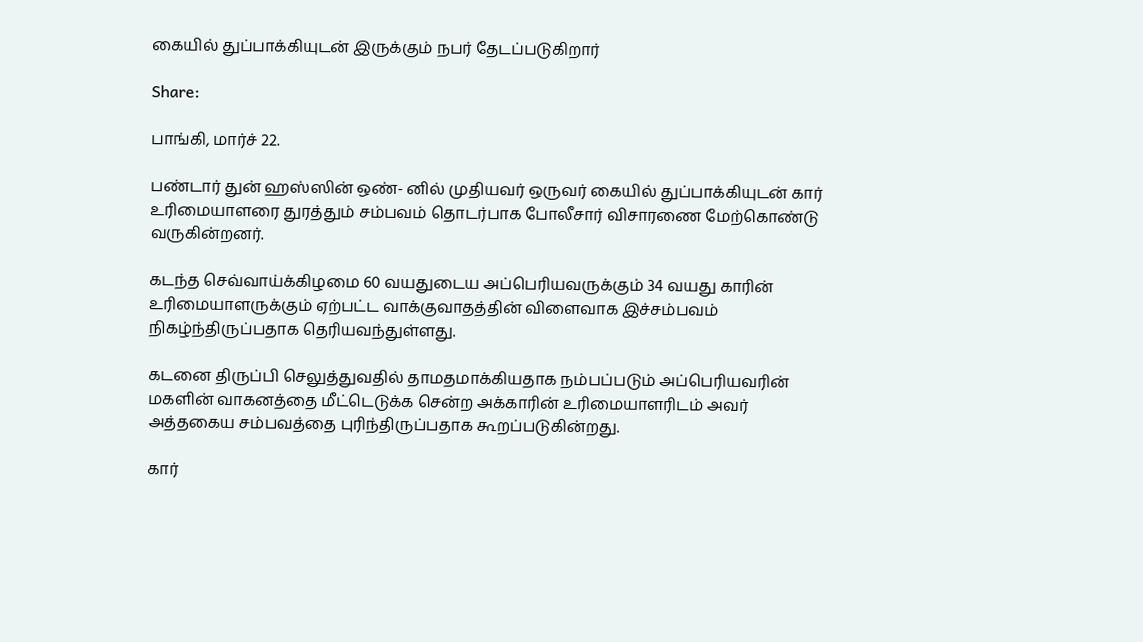கையில் துப்பாக்கியுடன் இருக்கும் நபர் தேடப்படுகிறார்

Share:

பாங்கி, மார்ச் 22.

பண்டார் துன் ஹஸ்ஸின் ஒண்- னில் முதியவர் ஒருவர் கையில் துப்பாக்கியுடன் கார் உரிமையாளரை துரத்தும் சம்பவம் தொடர்பாக போலீசார் விசாரணை மேற்கொண்டு வருகின்றனர்.

கடந்த செவ்வாய்க்கிழமை 60 வயதுடைய அப்பெரியவருக்கும் 34 வயது காரின் உரிமையாளருக்கும் ஏற்பட்ட வாக்குவாதத்தின் விளைவாக இச்சம்பவம் நிகழ்ந்திருப்பதாக தெரியவந்துள்ளது.

கடனை திருப்பி செலுத்துவதில் தாமதமாக்கியதாக நம்பப்படும் அப்பெரியவரின் மகளின் வாகனத்தை மீட்டெடுக்க சென்ற அக்காரின் உரிமையாளரிடம் அவர் அத்தகைய சம்பவத்தை புரிந்திருப்பதாக கூறப்படுகின்றது.

கார்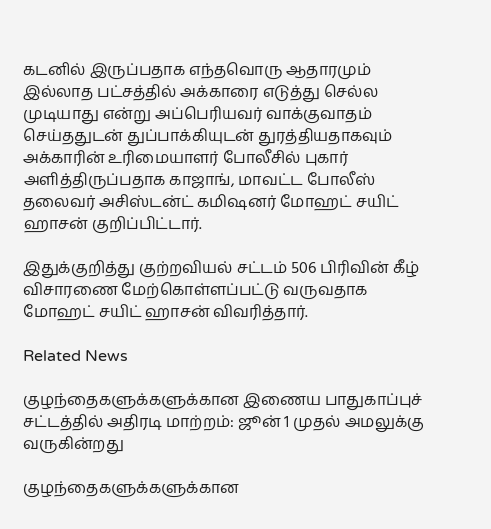கடனில் இருப்பதாக எந்தவொரு ஆதாரமும் இல்லாத பட்சத்தில் அக்காரை எடுத்து செல்ல முடியாது என்று அப்பெரியவர் வாக்குவாதம் செய்ததுடன் துப்பாக்கியுடன் துரத்தியதாகவும் அக்காரின் உரிமையாளர் போலீசில் புகார் அளித்திருப்பதாக காஜாங், மாவட்ட போலீஸ் தலைவர் அசிஸ்டன்ட் கமிஷனர் மோஹட் சயிட் ஹாசன் குறிப்பிட்டார்.

இதுக்குறித்து குற்றவியல் சட்டம் 506 பிரிவின் கீழ் விசாரணை மேற்கொள்ளப்பட்டு வருவதாக மோஹட் சயிட் ஹாசன் விவரித்தார்.

Related News

குழந்தைகளுக்களுக்கான இணைய பாதுகாப்புச் சட்டத்தில் அதிரடி மாற்றம்: ஜூன் 1 முதல் அமலுக்கு வருகின்றது

குழந்தைகளுக்களுக்கான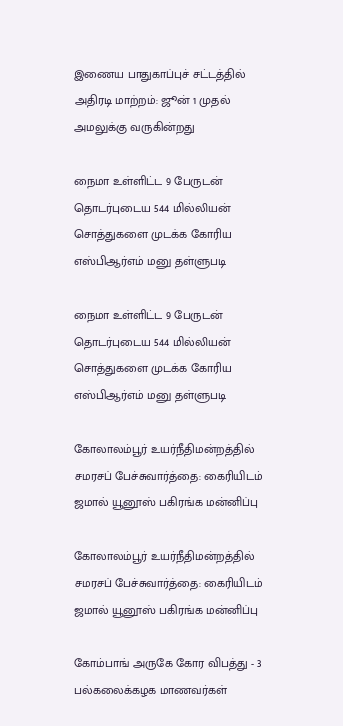இணைய பாதுகாப்புச் சட்டத்தில் அதிரடி மாற்றம்: ஜூன் 1 முதல் அமலுக்கு வருகின்றது

நைமா உள்ளிட்ட 9 பேருடன் தொடர்புடைய 544 மில்லியன் சொத்துகளை முடக்க கோரிய எஸ்பிஆர்எம் மனு தள்ளுபடி

நைமா உள்ளிட்ட 9 பேருடன் தொடர்புடைய 544 மில்லியன் சொத்துகளை முடக்க கோரிய எஸ்பிஆர்எம் மனு தள்ளுபடி

கோலாலம்பூர் உயர்நீதிமன்றத்தில் சமரசப் பேச்சுவார்த்தை: கைரியிடம் ஜமால் யூனூஸ் பகிரங்க மன்னிப்பு

கோலாலம்பூர் உயர்நீதிமன்றத்தில் சமரசப் பேச்சுவார்த்தை: கைரியிடம் ஜமால் யூனூஸ் பகிரங்க மன்னிப்பு

கோம்பாங் அருகே கோர விபத்து - 3 பல்கலைக்கழக மாணவர்கள்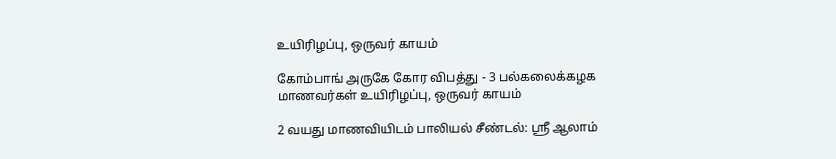உயிரிழப்பு, ஒருவர் காயம்

கோம்பாங் அருகே கோர விபத்து - 3 பல்கலைக்கழக மாணவர்கள் உயிரிழப்பு, ஒருவர் காயம்

2 வயது மாணவியிடம் பாலியல் சீண்டல்: ஸ்ரீ ஆலாம்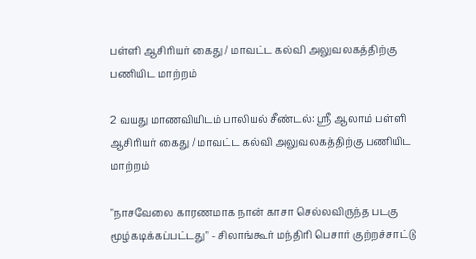பள்ளி ஆசிரியர் கைது / மாவட்ட கல்வி அலுவலகத்திற்கு பணியிட மாற்றம்

2 வயது மாணவியிடம் பாலியல் சீண்டல்: ஸ்ரீ ஆலாம் பள்ளி ஆசிரியர் கைது / மாவட்ட கல்வி அலுவலகத்திற்கு பணியிட மாற்றம்

"நாசவேலை காரணமாக நான் காசா செல்லவிருந்த படகு மூழ்கடிக்கப்பட்டது" - சிலாங்கூர் மந்திரி பெசார் குற்றச்சாட்டு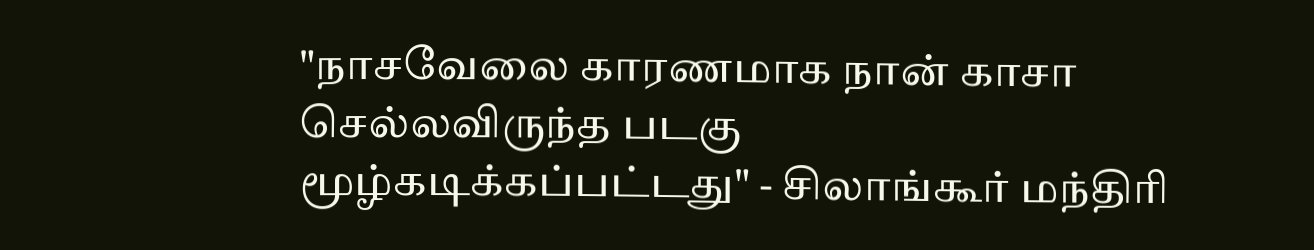"நாசவேலை காரணமாக நான் காசா செல்லவிருந்த படகு மூழ்கடிக்கப்பட்டது" - சிலாங்கூர் மந்திரி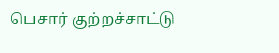பெசார் குற்றச்சாட்டு